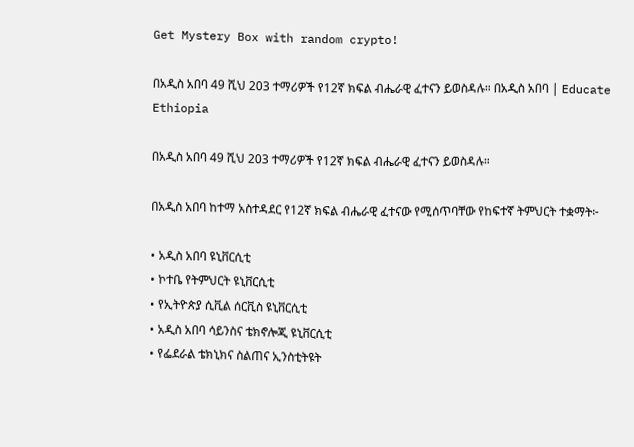Get Mystery Box with random crypto!

በአዲስ አበባ 49 ሺህ 203 ተማሪዎች የ12ኛ ክፍል ብሔራዊ ፈተናን ይወስዳሉ። በአዲስ አበባ | Educate Ethiopia

በአዲስ አበባ 49 ሺህ 203 ተማሪዎች የ12ኛ ክፍል ብሔራዊ ፈተናን ይወስዳሉ።

በአዲስ አበባ ከተማ አስተዳደር የ12ኛ ክፍል ብሔራዊ ፈተናው የሚሰጥባቸው የከፍተኛ ትምህርት ተቋማት፦

• አዲስ አበባ ዩኒቨርሲቲ
• ኮተቤ የትምህርት ዩኒቨርሲቲ
• የኢትዮጵያ ሲቪል ሰርቪስ ዩኒቨርሲቲ
• አዲስ አበባ ሳይንስና ቴክኖሎጂ ዩኒቨርሲቲ
• የፌደራል ቴክኒክና ስልጠና ኢንስቲትዩት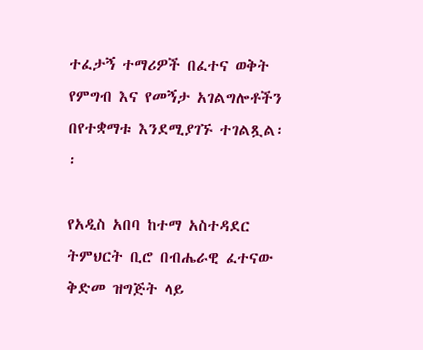ተፈታኝ ተማሪዎች በፈተና ወቅት የምግብ እና የመኝታ አገልግሎቶችን በየተቋማቱ እንደሚያገኙ ተገልጿል፡፡

የአዲስ አበባ ከተማ አስተዳደር ትምህርት ቢሮ በብሔራዊ ፈተናው ቅድመ ዝግጅት ላይ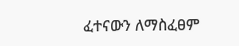ፈተናውን ለማስፈፀም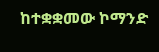ከተቋቋመው ኮማንድ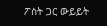ፖስት ጋር ውይይት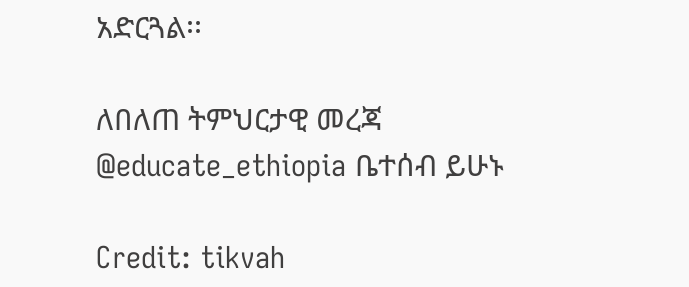አድርጓል፡፡

ለበለጠ ትምህርታዊ መረጃ @educate_ethiopia ቤተሰብ ይሁኑ

Credit: tikvah